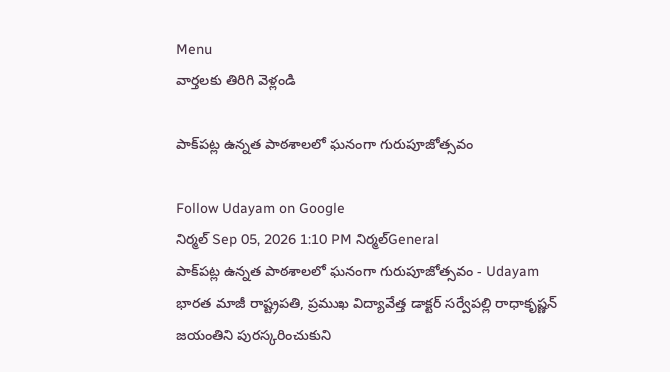Menu
వార్తలకు తిరిగి వెళ్లండి

పాక్‌పట్ల ఉన్నత పాఠశాలలో ఘనంగా గురుపూజోత్సవం

Follow Udayam on Google
నిర్మల్ Sep 05, 2026 1:10 PM నిర్మల్General
పాక్‌పట్ల ఉన్నత పాఠశాలలో ఘనంగా గురుపూజోత్సవం - Udayam
భారత మాజీ రాష్ట్రపతి, ప్రముఖ విద్యావేత్త డాక్టర్‌ సర్వేపల్లి రాధాకృష్ణన్‌ జయంతిని పురస్కరించుకుని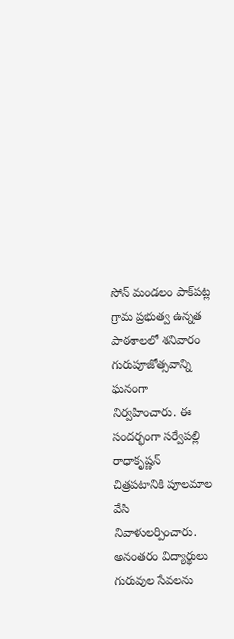సోన్‌ మండలం పాక్‌పట్ల గ్రామ ప్రభుత్వ ఉన్నత పాఠశాలలో శనివారం గురుపూజోత్సవాన్ని ఘనంగా నిర్వహించారు. ఈ సందర్భంగా సర్వేపల్లి రాధాకృష్ణన్‌ చిత్రపటానికి పూలమాల వేసి నివాళులర్పించారు. అనంతరం విద్యార్థులు గురువుల సేవలను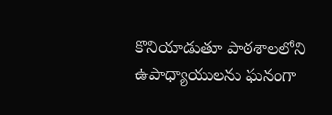కొనియాడుతూ పాఠశాలలోని ఉపాధ్యాయులను ఘనంగా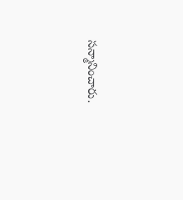సన్మానించారు.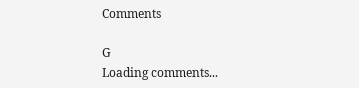Comments

G
Loading comments...